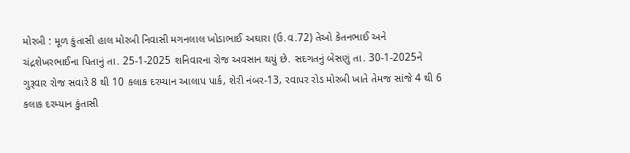મોરબી : મૂળ કુંતાસી હાલ મોરબી નિવાસી મગનલાલ ખોડાભાઈ અઘારા (ઉ.વ.72) તેઓ કેતનભાઈ અને ચંદ્રશેખરભાઈના પિતાનું તા. 25-1-2025 શનિવારના રોજ અવસાન થયું છે. સદગતનું બેસણું તા. 30-1-2025ને ગુરૂવાર રોજ સવારે 8 થી 10 કલાક દરમ્યાન આલાપ પાર્ક, શેરી નંબર-13, રવાપર રોડ મોરબી ખાતે તેમજ સાંજે 4 થી 6 કલાક દરમ્યાન કુંતાસી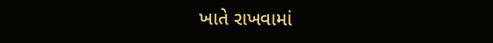ખાતે રાખવામાં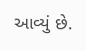આવ્યું છે.